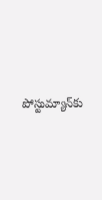పోస్టుమ్యాన్‌కు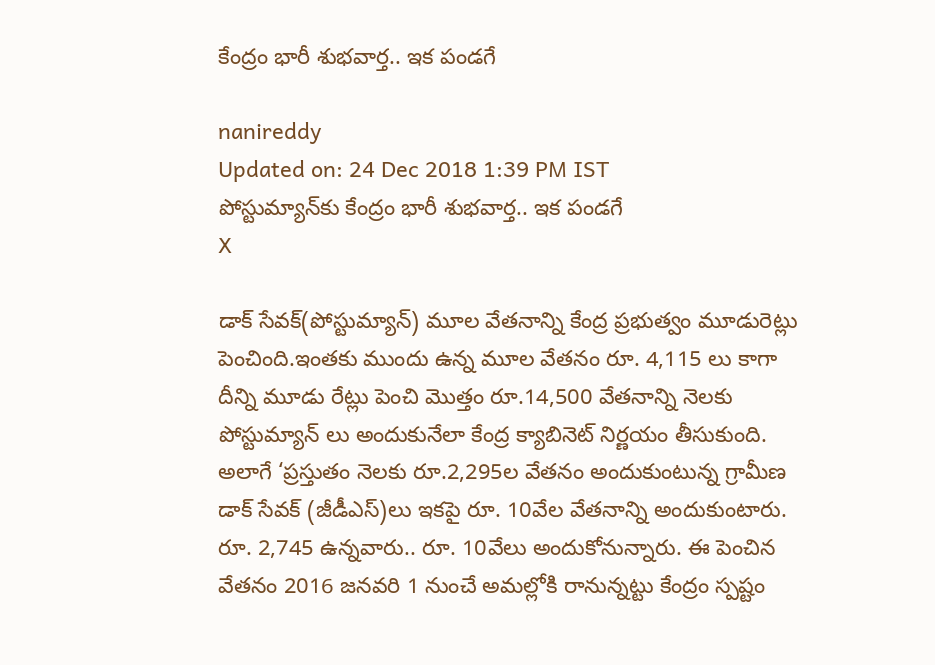కేంద్రం భారీ శుభవార్త.. ఇక పండగే

nanireddy
Updated on: 24 Dec 2018 1:39 PM IST
పోస్టుమ్యాన్‌కు కేంద్రం భారీ శుభవార్త.. ఇక పండగే
X

డాక్‌ సేవక్‌(పోస్టుమ్యాన్‌) మూల వేతనాన్ని కేంద్ర ప్రభుత్వం మూడురెట్లు పెంచింది.ఇంతకు ముందు ఉన్న మూల వేతనం రూ. 4,115 లు కాగా దీన్ని మూడు రేట్లు పెంచి మొత్తం రూ.14,500 వేతనాన్ని నెలకు పోస్టుమ్యాన్‌ లు అందుకునేలా కేంద్ర క్యాబినెట్ నిర్ణయం తీసుకుంది. అలాగే ‘ప్రస్తుతం నెలకు రూ.2,295ల వేతనం అందుకుంటున్న గ్రామీణ డాక్‌ సేవక్‌ (జీడీఎస్‌)లు ఇకపై రూ. 10వేల వేతనాన్ని అందుకుంటారు. రూ. 2,745 ఉన్నవారు.. రూ. 10వేలు అందుకోనున్నారు. ఈ పెంచిన వేతనం 2016 జనవరి 1 నుంచే అమల్లోకి రానున్నట్టు కేంద్రం స్పష్టం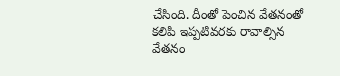చేసింది. దీంతో పెంచిన వేతనంతో కలిపి ఇప్పటివరకు రావాల్సిన వేతనం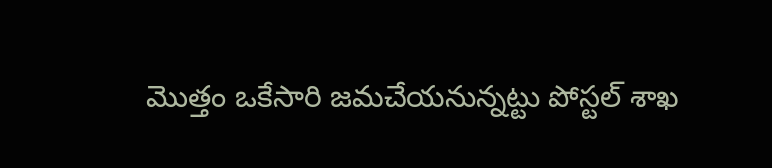మొత్తం ఒకేసారి జమచేయనున్నట్టు పోస్టల్ శాఖ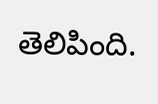తెలిపింది.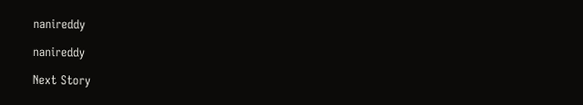nanireddy

nanireddy

Next Story